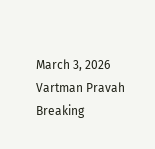March 3, 2026
Vartman Pravah
Breaking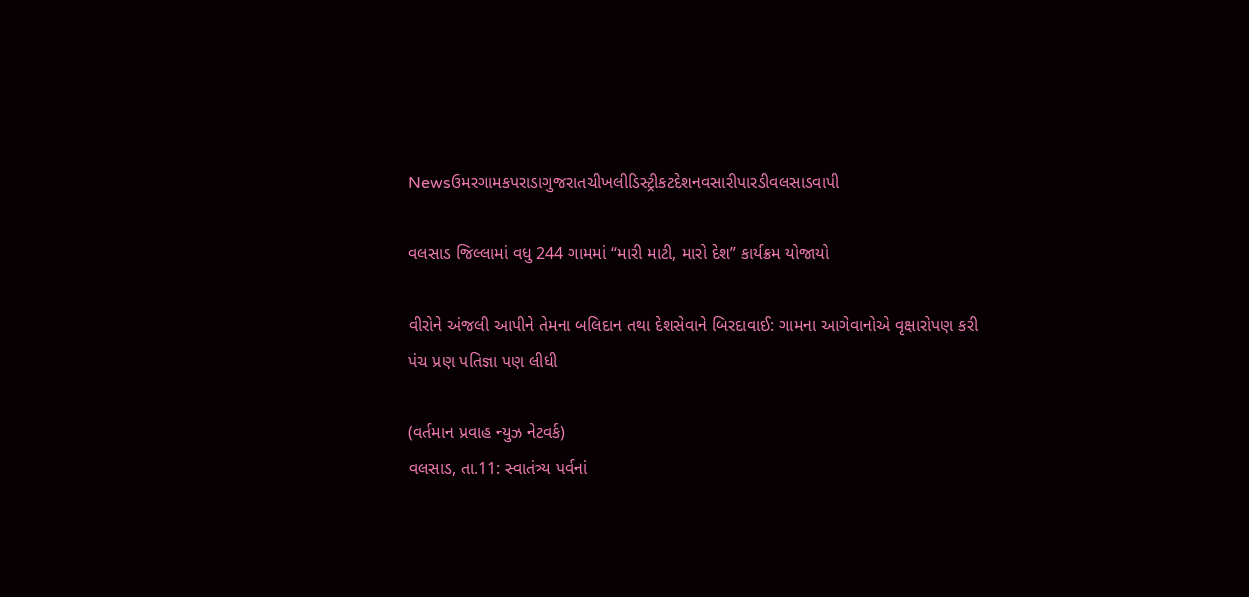Newsઉમરગામકપરાડાગુજરાતચીખલીડિસ્ટ્રીકટદેશનવસારીપારડીવલસાડવાપી

વલસાડ જિલ્લામાં વધુ 244 ગામમાં ‘‘મારી માટી, મારો દેશ” કાર્યક્રમ યોજાયો

વીરોને અંજલી આપીને તેમના બલિદાન તથા દેશસેવાને બિરદાવાઈ: ગામના આગેવાનોએ વૃક્ષારોપણ કરી પંચ પ્રણ પતિજ્ઞા પણ લીધી

(વર્તમાન પ્રવાહ ન્‍યુઝ નેટવર્ક)
વલસાડ, તા.11: સ્વાતંત્ર્ય પર્વનાં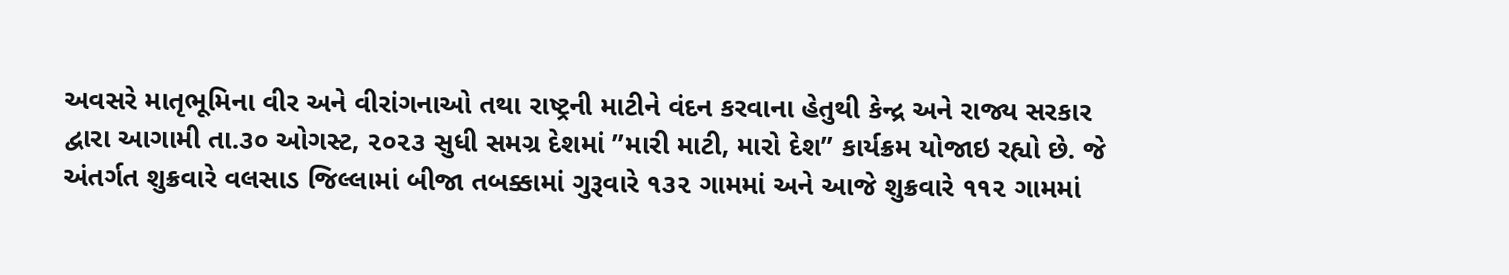અવસરે માતૃભૂમિના વીર અને વીરાંગનાઓ તથા રાષ્ટ્રની માટીને વંદન કરવાના હેતુથી કેન્દ્ર અને રાજ્ય સરકાર દ્વારા આગામી તા.૩૦ ઓગસ્ટ, ૨૦૨૩ સુધી સમગ્ર દેશમાં ”મારી માટી, મારો દેશ” કાર્યક્રમ યોજાઇ રહ્યો છે. જે અંતર્ગત શુક્રવારે વલસાડ જિલ્લામાં બીજા તબક્કામાં ગુરૂવારે ૧૩૨ ગામમાં અને આજે શુક્રવારે ૧૧૨ ગામમાં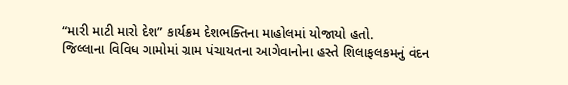“મારી માટી મારો દેશ” કાર્યક્રમ દેશભક્તિના માહોલમાં યોજાયો હતો.
જિલ્લાના વિવિધ ગામોમાં ગ્રામ પંચાયતના આગેવાનોના હસ્તે શિલાફલકમનું વંદન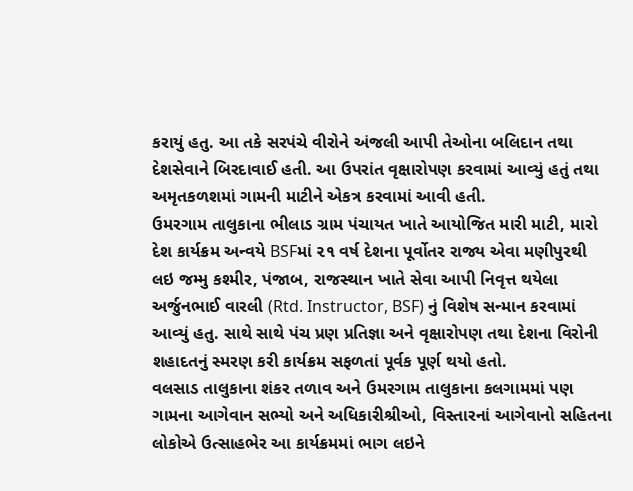કરાયું હતુ. આ તકે સરપંચે વીરોને અંજલી આપી તેઓના બલિદાન તથા દેશસેવાને બિરદાવાઈ હતી. આ ઉપરાંત વૃક્ષારોપણ કરવામાં આવ્યું હતું તથા અમૃતકળશમાં ગામની માટીને એકત્ર કરવામાં આવી હતી.
ઉમરગામ તાલુકાના ભીલાડ ગ્રામ પંચાયત ખાતે આયોજિત મારી માટી, મારો દેશ કાર્યક્રમ અન્વયે BSFમાં ૨૧ વર્ષ દેશના પૂર્વોતર રાજ્ય એવા મણીપુરથી લઇ જમ્મુ કશ્મીર, પંજાબ, રાજસ્થાન ખાતે સેવા આપી નિવૃત્ત થયેલા અર્જુનભાઈ વારલી (Rtd. Instructor, BSF) નું વિશેષ સન્માન કરવામાં આવ્યું હતુ. સાથે સાથે પંચ પ્રણ પ્રતિજ્ઞા અને વૃક્ષારોપણ તથા દેશના વિરોની શહાદતનું સ્મરણ કરી કાર્યક્રમ સફળતાં પૂર્વક પૂર્ણ થયો હતો.
વલસાડ તાલુકાના શંકર તળાવ અને ઉમરગામ તાલુકાના કલગામમાં પણ ગામના આગેવાન સભ્યો અને અધિકારીશ્રીઓ, વિસ્તારનાં આગેવાનો સહિતના લોકોએ ઉત્સાહભેર આ કાર્યક્રમમાં ભાગ લઇને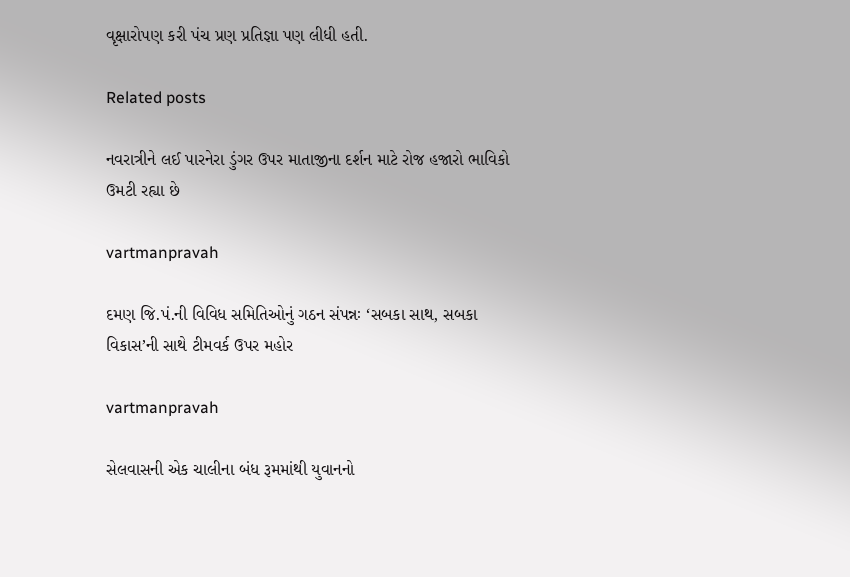વૃક્ષારોપણ કરી પંચ પ્રણ પ્રતિજ્ઞા પણ લીધી હતી.

Related posts

નવરાત્રીને લઈ પારનેરા ડુંગર ઉપર માતાજીના દર્શન માટે રોજ હજારો ભાવિકો ઉમટી રહ્યા છે

vartmanpravah

દમણ જિ.પં.ની વિવિધ સમિતિઓનું ગઠન સંપન્નઃ ‘સબકા સાથ, સબકા વિકાસ’ની સાથે ટીમવર્ક ઉપર મહોર

vartmanpravah

સેલવાસની એક ચાલીના બંધ રૂમમાંથી યુવાનનો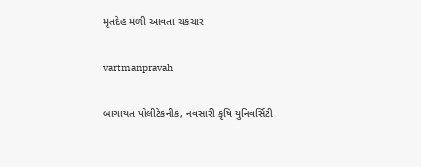મૃતદેહ મળી આવતા ચકચાર

vartmanpravah

બાગાયત પોલીટેકનીક, નવસારી કૃષિ યુનિવર્સિટી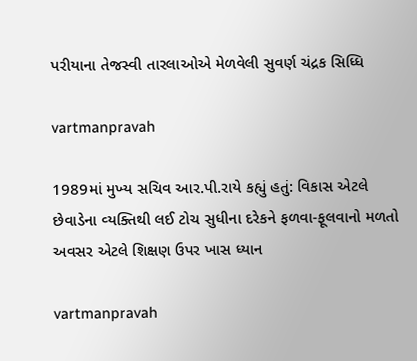પરીયાના તેજસ્‍વી તારલાઓએ મેળવેલી સુવર્ણ ચંદ્રક સિધ્‍ધિ

vartmanpravah

1989માં મુખ્‍ય સચિવ આર.પી.રાયે કહ્યું હતું: વિકાસ એટલે છેવાડેના વ્‍યક્‍તિથી લઈ ટોચ સુધીના દરેકને ફળવા-ફૂલવાનો મળતો અવસર એટલે શિક્ષણ ઉપર ખાસ ધ્‍યાન

vartmanpravah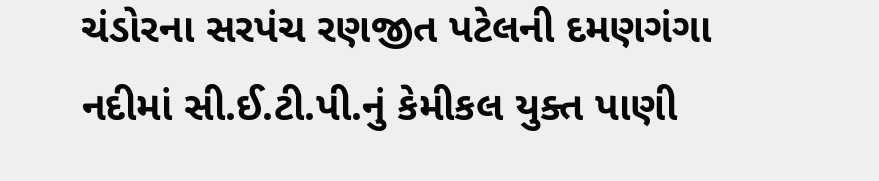ચંડોરના સરપંચ રણજીત પટેલની દમણગંગા નદીમાં સી.ઈ.ટી.પી.નું કેમીકલ યુક્‍ત પાણી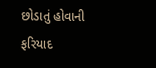છોડાતું હોવાની ફરિયાદ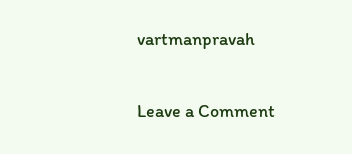vartmanpravah

Leave a Comment